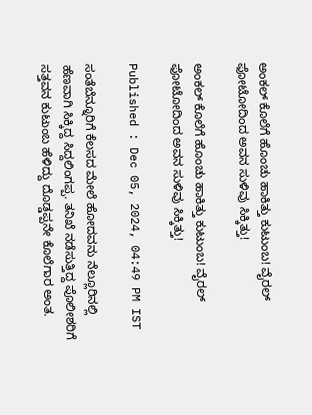ಅಂಕಲ್ ಕೊಲೆಗೆ ಹೊಂಚು ಹಾಕಿತ್ತು ಕುಟುಂಬ! ವೈರಲ್ ಫೋಟೋದಿಂದ ಅವನ ಸುಳಿವು ಸಿಕ್ಕಿತ್ತು!

ಅಂಕಲ್ ಕೊಲೆಗೆ ಹೊಂಚು ಹಾಕಿತ್ತು ಕುಟುಂಬ! ವೈರಲ್ ಫೋಟೋದಿಂದ ಅವನ ಸುಳಿವು ಸಿಕ್ಕಿತ್ತು!

Published : Dec 05, 2024, 04:49 PM IST

ಸಂತೆಬೆನ್ನೂರಿಗೆ ಕೆಲಸದ ಮೇಲೆ ಹೋದವನು ನೆಲ್ಲೂರಿನಲ್ಲಿ ಹೆಣವಾಗಿ ಸಿಕ್ಕಿದ್ದ ಸಿದ್ದಲಿಂಗಪ್ಪ. ತನಿಖೆ ನಡೆಸುತ್ತಿದ್ದ ಪೊಲೀಶರಿಗೆ ಸತ್ತವನ ಕುಟುಂಬ ಹೆಳಿದ್ದು ದೊಡ್ಡಪ್ಪನೇ ಕೊಲೆಗಾರ ಅಂತ.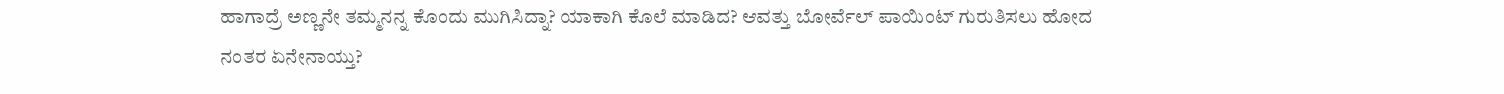ಹಾಗಾದ್ರೆ ಅಣ್ಣನೇ ತಮ್ಮನನ್ನ ಕೊಂದು ಮುಗಿಸಿದ್ನಾ? ಯಾಕಾಗಿ ಕೊಲೆ ಮಾಡಿದ? ಆವತ್ತು ಬೋರ್ವೆಲ್ ಪಾಯಿಂಟ್ ಗುರುತಿಸಲು ಹೋದ ನಂತರ ಏನೇನಾಯ್ತು?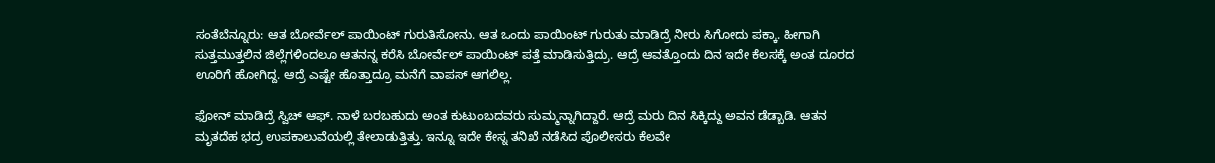ಸಂತೆಬೆನ್ನೂರು: ಆತ ಬೋರ್ವೆಲ್ ಪಾಯಿಂಟ್ ಗುರುತಿಸೋನು. ಆತ ಒಂದು ಪಾಯಿಂಟ್ ಗುರುತು ಮಾಡಿದ್ರೆ ನೀರು ಸಿಗೋದು ಪಕ್ಕಾ. ಹೀಗಾಗಿ ಸುತ್ತಮುತ್ತಲಿನ ಜಿಲ್ಲೆಗಳಿಂದಲೂ ಆತನನ್ನ ಕರೆಸಿ ಬೋರ್ವೆಲ್ ಪಾಯಿಂಟ್ ಪತ್ತೆ ಮಾಡಿಸುತ್ತಿದ್ರು. ಆದ್ರೆ ಆವತ್ತೊಂದು ದಿನ ಇದೇ ಕೆಲಸಕ್ಕೆ ಅಂತ ದೂರದ ಊರಿಗೆ ಹೋಗಿದ್ದ. ಆದ್ರೆ ಎಷ್ಟೇ ಹೊತ್ತಾದ್ರೂ ಮನೆಗೆ ವಾಪಸ್ ಆಗಲಿಲ್ಲ.

ಫೋನ್ ಮಾಡಿದ್ರೆ ಸ್ವಿಚ್ ಆಫ್. ನಾಳೆ ಬರಬಹುದು ಅಂತ ಕುಟುಂಬದವರು ಸುಮ್ಮನ್ನಾಗಿದ್ದಾರೆ. ಆದ್ರೆ ಮರು ದಿನ ಸಿಕ್ಕಿದ್ದು ಅವನ ಡೆಡ್ಬಾಡಿ. ಆತನ ಮೃತದೆಹ ಭದ್ರ ಉಪಕಾಲುವೆಯಲ್ಲಿ ತೇಲಾಡುತ್ತಿತ್ತು. ಇನ್ನೂ ಇದೇ ಕೇಸ್ನ ತನಿಖೆ ನಡೆಸಿದ ಪೊಲೀಸರು ಕೆಲವೇ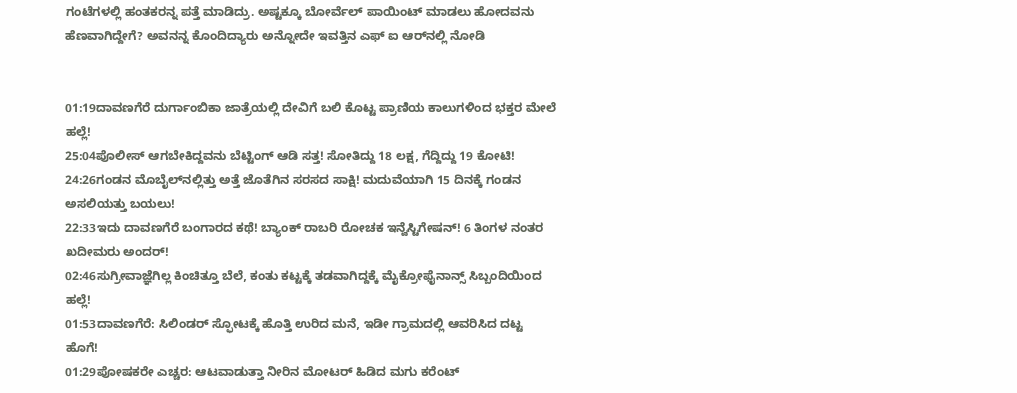ಗಂಟೆಗಳಲ್ಲಿ ಹಂತಕರನ್ನ ಪತ್ತೆ ಮಾಡಿದ್ರು. ಅಷ್ಟಕ್ಕೂ ಬೋರ್ವೆಲ್ ಪಾಯಿಂಟ್ ಮಾಡಲು ಹೋದವನು ಹೆಣವಾಗಿದ್ದೇಗೆ? ಅವನನ್ನ ಕೊಂದಿದ್ಯಾರು ಅನ್ನೋದೇ ಇವತ್ತಿನ ಎಫ್‌ ಐ ಆರ್‌ನಲ್ಲಿ ನೋಡಿ


01:19ದಾವಣಗೆರೆ ದುರ್ಗಾಂಬಿಕಾ ಜಾತ್ರೆಯಲ್ಲಿ ದೇವಿಗೆ ಬಲಿ ಕೊಟ್ಟ ಪ್ರಾಣಿಯ ಕಾಲುಗಳಿಂದ ಭಕ್ತರ ಮೇಲೆ ಹಲ್ಲೆ!
25:04ಪೊಲೀಸ್ ಆಗಬೇಕಿದ್ದವನು ಬೆಟ್ಟಿಂಗ್ ಆಡಿ ಸತ್ತ! ಸೋತಿದ್ದು 18 ಲಕ್ಷ, ಗೆದ್ದಿದ್ದು 19 ಕೋಟಿ!
24:26ಗಂಡನ ಮೊಬೈಲ್‌ನಲ್ಲಿತ್ತು ಅತ್ತೆ ಜೊತೆಗಿನ ಸರಸದ ಸಾಕ್ಷಿ! ಮದುವೆಯಾಗಿ 15 ದಿನಕ್ಕೆ ಗಂಡನ ಅಸಲಿಯತ್ತು ಬಯಲು!
22:33ಇದು ದಾವಣಗೆರೆ ಬಂಗಾರದ ಕಥೆ! ಬ್ಯಾಂಕ್ ರಾಬರಿ ರೋಚಕ ಇನ್ವೆಸ್ಟಿಗೇಷನ್! 6 ತಿಂಗಳ ನಂತರ ಖದೀಮರು ಅಂದರ್!
02:46ಸುಗ್ರೀವಾಜ್ಞೆಗಿಲ್ಲ ಕಿಂಚಿತ್ತೂ ಬೆಲೆ, ಕಂತು ಕಟ್ಟಕ್ಕೆ ತಡವಾಗಿದ್ದಕ್ಕೆ ಮೈಕ್ರೋಫೈನಾನ್ಸ್‌ ಸಿಬ್ಬಂದಿಯಿಂದ ಹಲ್ಲೆ!
01:53ದಾವಣಗೆರೆ: ಸಿಲಿಂಡರ್ ಸ್ಫೋಟಕ್ಕೆ ಹೊತ್ತಿ ಉರಿದ ಮನೆ, ಇಡೀ ಗ್ರಾಮದಲ್ಲಿ ಆವರಿಸಿದ ದಟ್ಟ ಹೊಗೆ!
01:29ಪೋಷಕರೇ ಎಚ್ಚರ: ಆಟವಾಡುತ್ತಾ ನೀರಿನ ಮೋಟರ್ ಹಿಡಿದ ಮಗು ಕರೆಂಟ್‌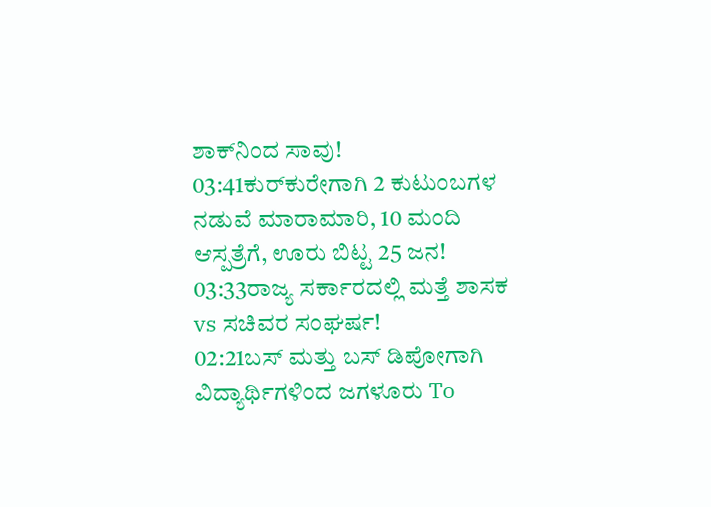ಶಾಕ್‌ನಿಂದ ಸಾವು!
03:41ಕುರ್‌ಕುರೇಗಾಗಿ 2 ಕುಟುಂಬಗಳ ನಡುವೆ ಮಾರಾಮಾರಿ, 10 ಮಂದಿ ಆಸ್ಪತ್ರೆಗೆ, ಊರು ಬಿಟ್ಟ 25 ಜನ!
03:33ರಾಜ್ಯ ಸರ್ಕಾರದಲ್ಲಿ ಮತ್ತೆ ಶಾಸಕ vs ಸಚಿವರ ಸಂಘರ್ಷ!
02:21ಬಸ್ ಮತ್ತು ಬಸ್ ಡಿಪೋಗಾಗಿ ವಿದ್ಯಾರ್ಥಿಗಳಿಂದ ಜಗಳೂರು To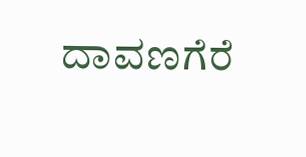ದಾವಣಗೆರೆ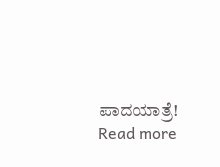ಪಾದಯಾತ್ರೆ!
Read more